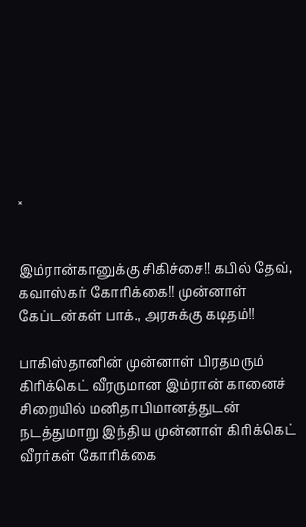×


இம்ரான்கானுக்கு சிகிச்சை!! கபில் தேவ், கவாஸ்கர் கோரிக்கை!! முன்னாள் கேப்டன்கள் பாக்., அரசுக்கு கடிதம்!!

பாகிஸ்தானின் முன்னாள் பிரதமரும் கிரிக்கெட் வீரருமான இம்ரான் கானைச் சிறையில் மனிதாபிமானத்துடன் நடத்துமாறு இந்திய முன்னாள் கிரிக்கெட் வீரர்கள் கோரிக்கை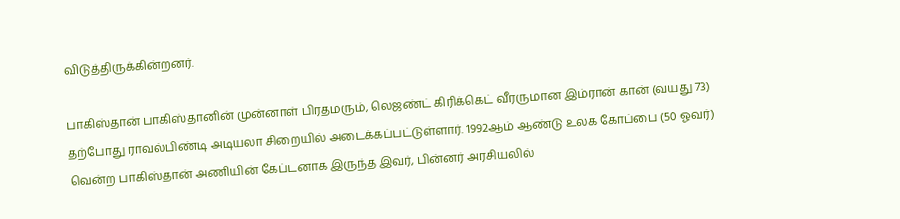விடுத்திருக்கின்றனர்.

பாகிஸ்தான் பாகிஸ்தானின் முன்னாள் பிரதமரும், லெஜண்ட் கிரிக்கெட் வீரருமான இம்ரான் கான் (வயது 73) தற்போது ராவல்பிண்டி அடியலா சிறையில் அடைக்கப்பட்டுள்ளார். 1992ஆம் ஆண்டு உலக கோப்பை (50 ஓவர்) வென்ற பாகிஸ்தான் அணியின் கேப்டனாக இருந்த இவர், பின்னர் அரசியலில்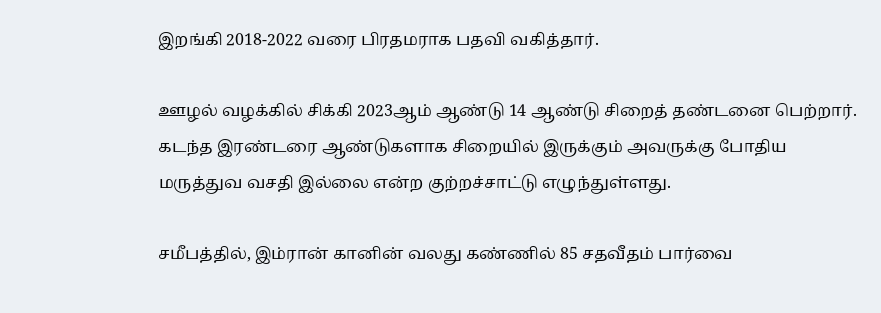இறங்கி 2018-2022 வரை பிரதமராக பதவி வகித்தார்.

ஊழல் வழக்கில் சிக்கி 2023ஆம் ஆண்டு 14 ஆண்டு சிறைத் தண்டனை பெற்றார். கடந்த இரண்டரை ஆண்டுகளாக சிறையில் இருக்கும் அவருக்கு போதிய மருத்துவ வசதி இல்லை என்ற குற்றச்சாட்டு எழுந்துள்ளது.

சமீபத்தில், இம்ரான் கானின் வலது கண்ணில் 85 சதவீதம் பார்வை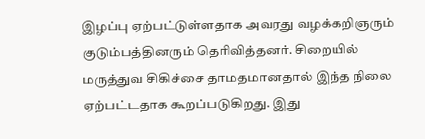இழப்பு ஏற்பட்டுள்ளதாக அவரது வழக்கறிஞரும் குடும்பத்தினரும் தெரிவித்தனர். சிறையில் மருத்துவ சிகிச்சை தாமதமானதால் இந்த நிலை ஏற்பட்டதாக கூறப்படுகிறது. இது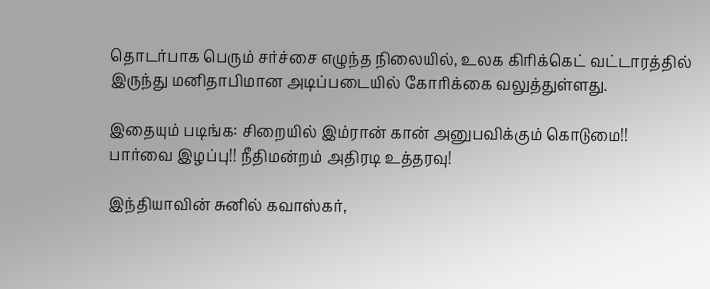தொடர்பாக பெரும் சர்ச்சை எழுந்த நிலையில், உலக கிரிக்கெட் வட்டாரத்தில் இருந்து மனிதாபிமான அடிப்படையில் கோரிக்கை வலுத்துள்ளது.

இதையும் படிங்க: சிறையில் இம்ரான் கான் அனுபவிக்கும் கொடுமை!! பார்வை இழப்பு!! நீதிமன்றம் அதிரடி உத்தரவு!

இந்தியாவின் சுனில் கவாஸ்கர்,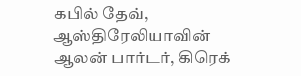கபில் தேவ், ஆஸ்திரேலியாவின் ஆலன் பார்டர், கிரெக்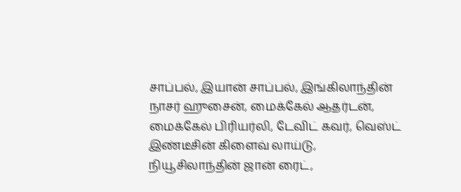சாப்பல், இயான் சாப்பல், இங்கிலாந்தின் நாசர் ஹுசைன், மைக்கேல் ஆதர்டன், மைக்கேல் பிரியர்லி, டேவிட் கவர், வெஸ்ட் இண்டீசின் கிளைவ் லாய்டு, நியூசிலாந்தின் ஜான் ரைட்,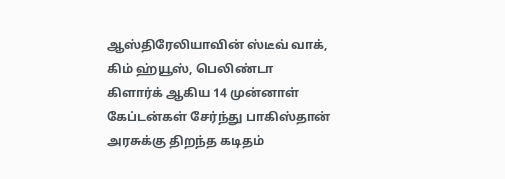ஆஸ்திரேலியாவின் ஸ்டீவ் வாக், கிம் ஹ்யூஸ், பெலிண்டா கிளார்க் ஆகிய 14 முன்னாள் கேப்டன்கள் சேர்ந்து பாகிஸ்தான் அரசுக்கு திறந்த கடிதம்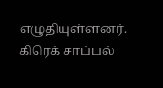எழுதியுள்ளனர். கிரெக் சாப்பல்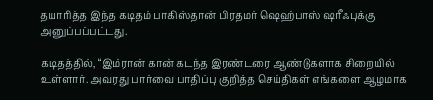தயாரித்த இந்த கடிதம் பாகிஸ்தான் பிரதமர் ஷெஹ்பாஸ் ஷரீஃபுக்கு அனுப்பப்பட்டது.

கடிதத்தில், “இம்ரான் கான் கடந்த இரண்டரை ஆண்டுகளாக சிறையில் உள்ளார். அவரது பார்வை பாதிப்பு குறித்த செய்திகள் எங்களை ஆழமாக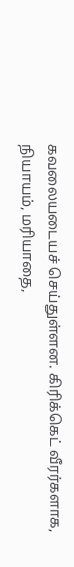கவலையடையச் செய்துள்ளன. கிரிக்கெட் வீரர்களாக, நியாயம், மரியாதை,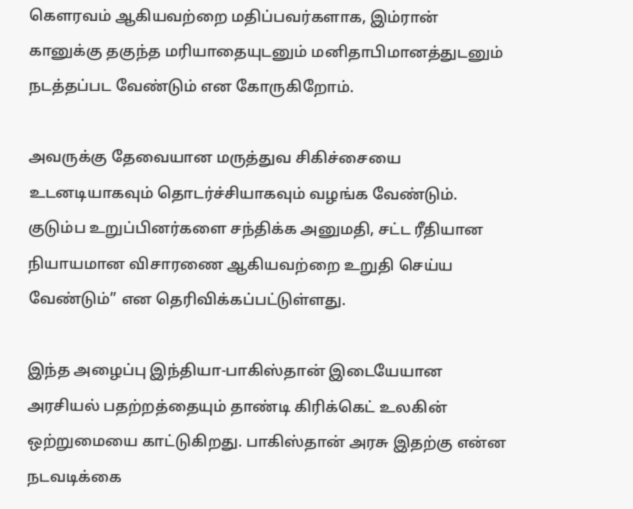கௌரவம் ஆகியவற்றை மதிப்பவர்களாக, இம்ரான் கானுக்கு தகுந்த மரியாதையுடனும் மனிதாபிமானத்துடனும் நடத்தப்பட வேண்டும் என கோருகிறோம்.

அவருக்கு தேவையான மருத்துவ சிகிச்சையை உடனடியாகவும் தொடர்ச்சியாகவும் வழங்க வேண்டும். குடும்ப உறுப்பினர்களை சந்திக்க அனுமதி, சட்ட ரீதியான நியாயமான விசாரணை ஆகியவற்றை உறுதி செய்ய வேண்டும்” என தெரிவிக்கப்பட்டுள்ளது.

இந்த அழைப்பு இந்தியா-பாகிஸ்தான் இடையேயான அரசியல் பதற்றத்தையும் தாண்டி கிரிக்கெட் உலகின் ஒற்றுமையை காட்டுகிறது. பாகிஸ்தான் அரசு இதற்கு என்ன நடவடிக்கை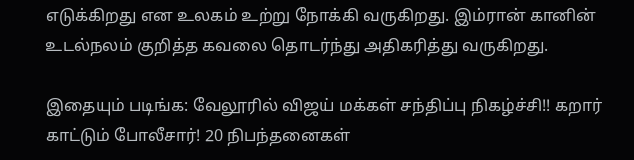எடுக்கிறது என உலகம் உற்று நோக்கி வருகிறது. இம்ரான் கானின் உடல்நலம் குறித்த கவலை தொடர்ந்து அதிகரித்து வருகிறது.

இதையும் படிங்க: வேலூரில் விஜய் மக்கள் சந்திப்பு நிகழ்ச்சி!! கறார் காட்டும் போலீசார்! 20 நிபந்தனைகள்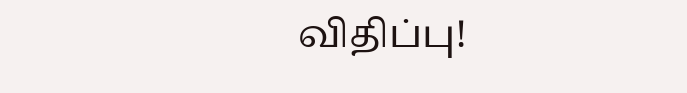விதிப்பு!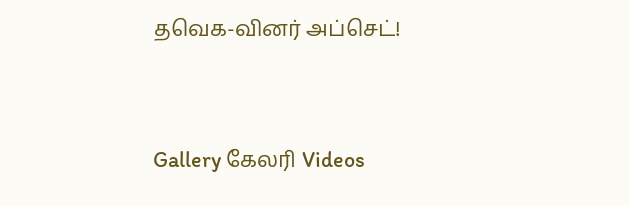தவெக-வினர் அப்செட்!




Gallery கேலரி Videos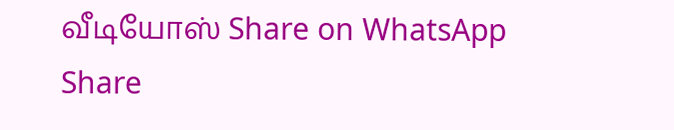வீடியோஸ் Share on WhatsApp Share